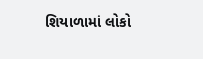શિયાળામાં લોકો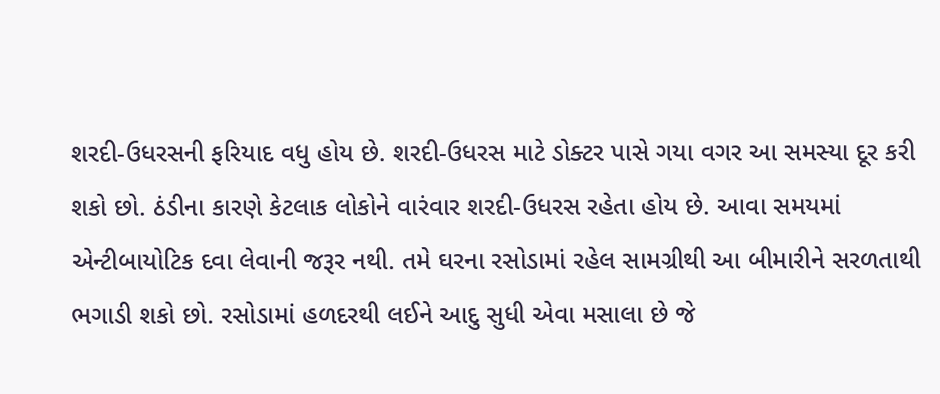શરદી-ઉધરસની ફરિયાદ વધુ હોય છે. શરદી-ઉધરસ માટે ડોક્ટર પાસે ગયા વગર આ સમસ્યા દૂર કરી શકો છો. ઠંડીના કારણે કેટલાક લોકોને વારંવાર શરદી-ઉધરસ રહેતા હોય છે. આવા સમયમાં એન્ટીબાયોટિક દવા લેવાની જરૂર નથી. તમે ઘરના રસોડામાં રહેલ સામગ્રીથી આ બીમારીને સરળતાથી ભગાડી શકો છો. રસોડામાં હળદરથી લઈને આદુ સુધી એવા મસાલા છે જે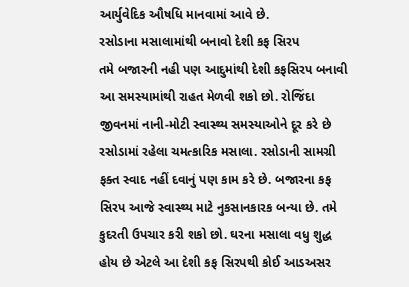આર્યુવેદિક ઔષધિ માનવામાં આવે છે.
રસોડાના મસાલામાંથી બનાવો દેશી કફ સિરપ
તમે બજારની નહી પણ આદુમાંથી દેશી કફસિરપ બનાવી આ સમસ્યામાંથી રાહત મેળવી શકો છો. રોજિંદા જીવનમાં નાની-મોટી સ્વાસ્થ્ય સમસ્યાઓને દૂર કરે છે રસોડામાં રહેલા ચમત્કારિક મસાલા. રસોડાની સામગ્રી ફક્ત સ્વાદ નહીં દવાનું પણ કામ કરે છે. બજારના કફ સિરપ આજે સ્વાસ્થ્ય માટે નુકસાનકારક બન્યા છે. તમે કુદરતી ઉપચાર કરી શકો છો. ઘરના મસાલા વધુ શુદ્ધ હોય છે એટલે આ દેશી કફ સિરપથી કોઈ આડઅસર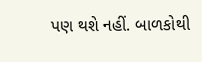પણ થશે નહીં. બાળકોથી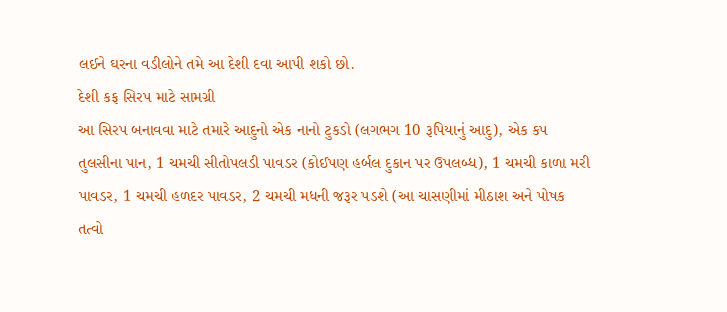લઈને ઘરના વડીલોને તમે આ દેશી દવા આપી શકો છો.
દેશી કફ સિરપ માટે સામગ્રી
આ સિરપ બનાવવા માટે તમારે આદુનો એક નાનો ટુકડો (લગભગ 10 રૂપિયાનું આદુ), એક કપ તુલસીના પાન, 1 ચમચી સીતોપલડી પાવડર (કોઈપણ હર્બલ દુકાન પર ઉપલબ્ધ), 1 ચમચી કાળા મરી પાવડર, 1 ચમચી હળદર પાવડર, 2 ચમચી મધની જરૂર પડશે (આ ચાસણીમાં મીઠાશ અને પોષક તત્વો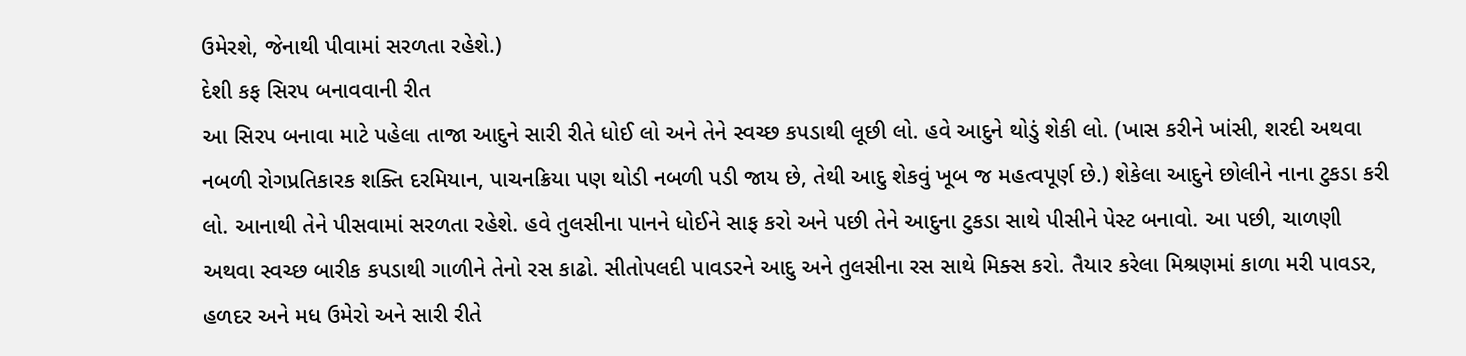ઉમેરશે, જેનાથી પીવામાં સરળતા રહેશે.)
દેશી કફ સિરપ બનાવવાની રીત
આ સિરપ બનાવા માટે પહેલા તાજા આદુને સારી રીતે ધોઈ લો અને તેને સ્વચ્છ કપડાથી લૂછી લો. હવે આદુને થોડું શેકી લો. (ખાસ કરીને ખાંસી, શરદી અથવા નબળી રોગપ્રતિકારક શક્તિ દરમિયાન, પાચનક્રિયા પણ થોડી નબળી પડી જાય છે, તેથી આદુ શેકવું ખૂબ જ મહત્વપૂર્ણ છે.) શેકેલા આદુને છોલીને નાના ટુકડા કરી લો. આનાથી તેને પીસવામાં સરળતા રહેશે. હવે તુલસીના પાનને ધોઈને સાફ કરો અને પછી તેને આદુના ટુકડા સાથે પીસીને પેસ્ટ બનાવો. આ પછી, ચાળણી અથવા સ્વચ્છ બારીક કપડાથી ગાળીને તેનો રસ કાઢો. સીતોપલદી પાવડરને આદુ અને તુલસીના રસ સાથે મિક્સ કરો. તૈયાર કરેલા મિશ્રણમાં કાળા મરી પાવડર, હળદર અને મધ ઉમેરો અને સારી રીતે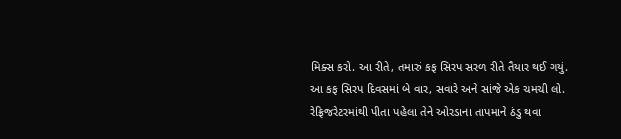મિક્સ કરો. આ રીતે, તમારું કફ સિરપ સરળ રીતે તૈયાર થઈ ગયું. આ કફ સિરપ દિવસમાં બે વાર, સવારે અને સાંજે એક ચમચી લો. રેફ્રિજરેટરમાંથી પીતા પહેલા તેને ઓરડાના તાપમાને ઠંડુ થવા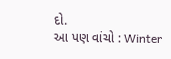દો.
આ પણ વાંચો : Winter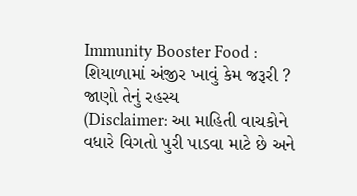Immunity Booster Food : શિયાળામાં અંજીર ખાવું કેમ જરૂરી ? જાણો તેનું રહસ્ય
(Disclaimer: આ માહિતી વાચકોને વધારે વિગતો પુરી પાડવા માટે છે અને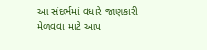આ સંદર્ભમાં વધારે જાણકારી મેળવવા માટે આપ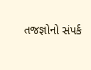તજજ્ઞોનો સંપર્ક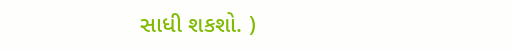સાધી શકશો. )